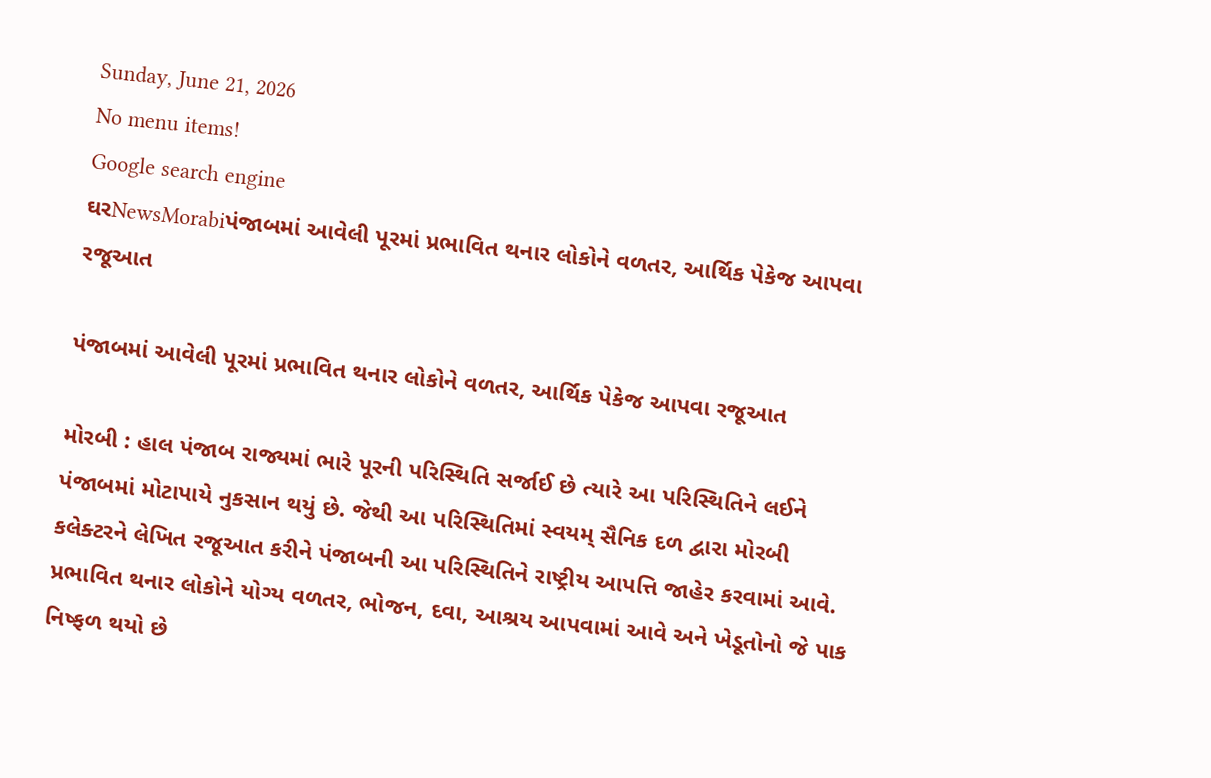Sunday, June 21, 2026
No menu items!
Google search engine
ઘરNewsMorabiપંજાબમાં આવેલી પૂરમાં પ્રભાવિત થનાર લોકોને વળતર, આર્થિક પેકેજ આપવા રજૂઆત

પંજાબમાં આવેલી પૂરમાં પ્રભાવિત થનાર લોકોને વળતર, આર્થિક પેકેજ આપવા રજૂઆત

મોરબી : હાલ પંજાબ રાજ્યમાં ભારે પૂરની પરિસ્થિતિ સર્જાઈ છે ત્યારે આ પરિસ્થિતિને લઈને પંજાબમાં મોટાપાયે નુકસાન થયું છે. જેથી આ પરિસ્થિતિમાં સ્વયમ્ સૈનિક દળ દ્વારા મોરબી કલેક્ટરને લેખિત રજૂઆત કરીને પંજાબની આ પરિસ્થિતિને રાષ્ટ્રીય આપત્તિ જાહેર કરવામાં આવે. પ્રભાવિત થનાર લોકોને યોગ્ય વળતર, ભોજન, દવા, આશ્રય આપવામાં આવે અને ખેડૂતોનો જે પાક નિષ્ફળ થયો છે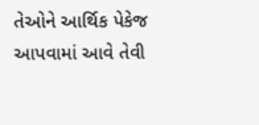તેઓને આર્થિક પેકેજ આપવામાં આવે તેવી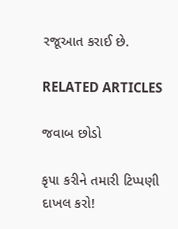રજૂઆત કરાઈ છે.

RELATED ARTICLES

જવાબ છોડો

કૃપા કરીને તમારી ટિપ્પણી દાખલ કરો!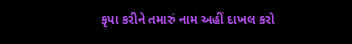કૃપા કરીને તમારું નામ અહીં દાખલ કરો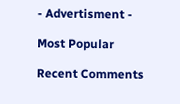- Advertisment -

Most Popular

Recent Comments